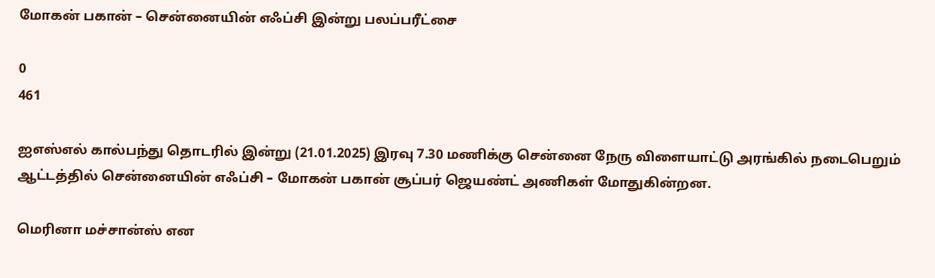மோகன் பகான் – சென்னையின் எஃப்சி இன்று பலப்பரீட்சை

0
461

ஐஎஸ்எல் கால்பந்து தொடரில் இன்று (21.01.2025) இரவு 7.30 மணிக்கு சென்னை நேரு விளையாட்டு அரங்கில் நடைபெறும் ஆட்டத்தில் சென்னையின் எஃப்சி – மோகன் பகான் சூப்பர் ஜெயண்ட் அணிகள் மோதுகின்றன.

மெரினா மச்சான்ஸ் என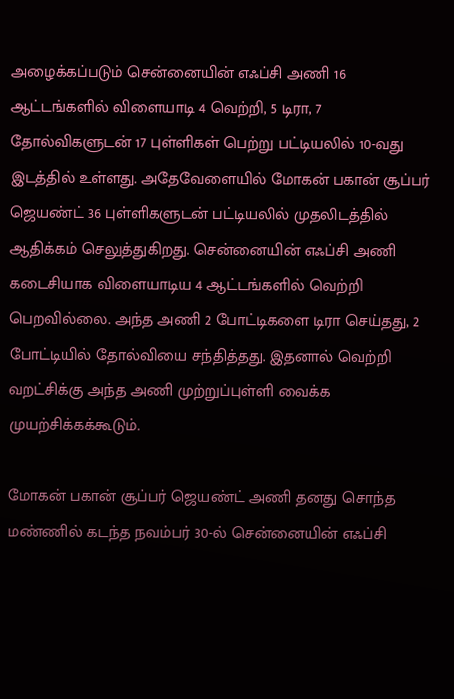அழைக்கப்படும் சென்னையின் எஃப்சி அணி 16 ஆட்டங்களில் விளையாடி 4 வெற்றி, 5 டிரா, 7 தோல்விகளுடன் 17 புள்ளிகள் பெற்று பட்டியலில் 10-வது இடத்தில் உள்ளது. அதேவேளையில் மோகன் பகான் சூப்பர் ஜெயண்ட் 36 புள்ளிகளுடன் பட்டியலில் முதலிடத்தில் ஆதிக்கம் செலுத்துகிறது. சென்னையின் எஃப்சி அணி கடைசியாக விளையாடிய 4 ஆட்டங்களில் வெற்றி பெறவில்லை. அந்த அணி 2 போட்டிகளை டிரா செய்தது, 2 போட்டியில் தோல்வியை சந்தித்தது. இதனால் வெற்றி வறட்சிக்கு அந்த அணி முற்றுப்புள்ளி வைக்க முயற்சிக்கக்கூடும்.

மோகன் பகான் சூப்பர் ஜெயண்ட் அணி தனது சொந்த மண்ணில் கடந்த நவம்பர் 30-ல் சென்னையின் எஃப்சி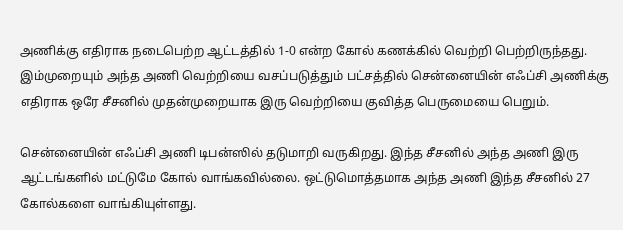அணிக்கு எதிராக நடைபெற்ற ஆட்டத்தில் 1-0 என்ற கோல் கணக்கில் வெற்றி பெற்றிருந்தது. இம்முறையும் அந்த அணி வெற்றியை வசப்படுத்தும் பட்சத்தில் சென்னையின் எஃப்சி அணிக்கு எதிராக ஒரே சீசனில் முதன்முறையாக இரு வெற்றியை குவித்த பெருமையை பெறும்.

சென்னையின் எஃப்சி அணி டிபன்ஸில் தடுமாறி வருகிறது. இந்த சீசனில் அந்த அணி இரு ஆட்டங்களில் மட்டுமே கோல் வாங்கவில்லை. ஒட்டுமொத்தமாக அந்த அணி இந்த சீசனில் 27 கோல்களை வாங்கியுள்ளது.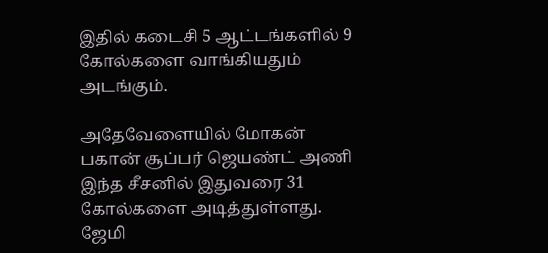இதில் கடைசி 5 ஆட்டங்களில் 9 கோல்களை வாங்கியதும் அடங்கும்.

அதேவேளையில் மோகன் பகான் சூப்பர் ஜெயண்ட் அணி இந்த சீசனில் இதுவரை 31 கோல்களை அடித்துள்ளது. ஜேமி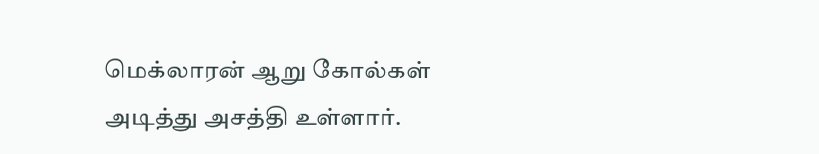மெக்லாரன் ஆறு கோல்கள் அடித்து அசத்தி உள்ளார்.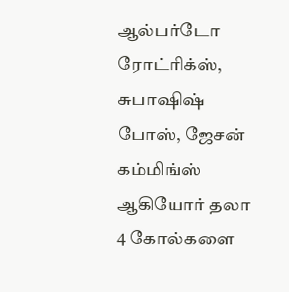ஆல்பர்டோ ரோட்ரிக்ஸ், சுபாஷிஷ் போஸ், ஜேசன் கம்மிங்ஸ் ஆகியோர் தலா 4 கோல்களை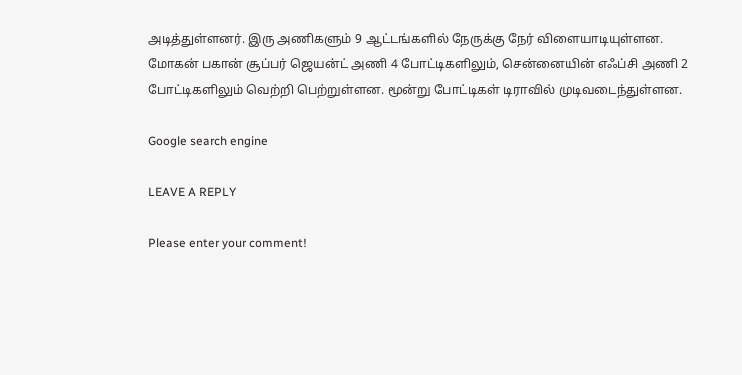அடித்துள்ளனர். இரு அணிகளும் 9 ஆட்டங்களில் நேருக்கு நேர் விளையாடியுள்ளன. மோகன் பகான் சூப்பர் ஜெயன்ட் அணி 4 போட்டிகளிலும், சென்னையின் எஃப்சி அணி 2 போட்டிகளிலும் வெற்றி பெற்றுள்ளன. மூன்று போட்டிகள் டிராவில் முடிவடைந்துள்ளன.

Google search engine

LEAVE A REPLY

Please enter your comment!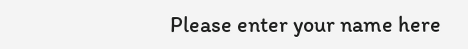Please enter your name here